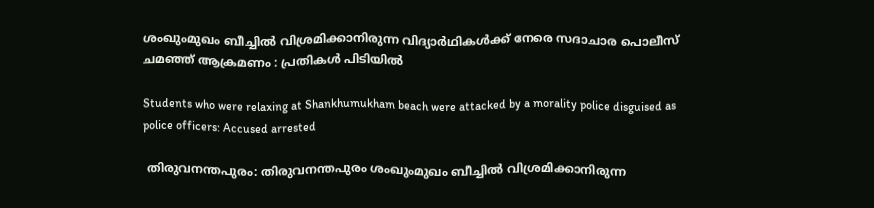ശംഖുംമുഖം ബീച്ചിൽ വിശ്രമിക്കാനിരുന്ന വിദ്യാർഥികൾക്ക് നേരെ സദാചാര പൊലീസ് ചമഞ്ഞ് ആക്രമണം : പ്രതികൾ പിടിയിൽ

Students who were relaxing at Shankhumukham beach were attacked by a morality police disguised as police officers: Accused arrested

 തിരുവനന്തപുരം: തിരുവനന്തപുരം ശംഖുംമുഖം ബീച്ചിൽ വിശ്രമിക്കാനിരുന്ന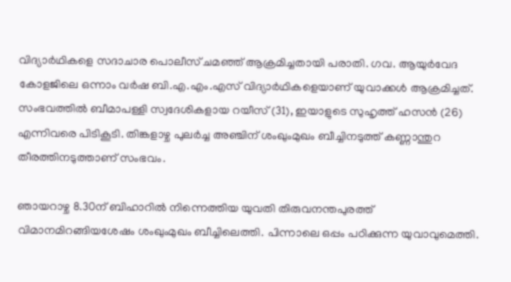വിദ്യാർഥികളെ സദാചാര പൊലീസ് ചമഞ്ഞ് ആക്രമിച്ചതായി പരാതി. ഗവ. ആയുർവേദ കോളജിലെ ഒന്നാം വർഷ ബി.എ.എം.എസ് വിദ്യാർഥികളെയാണ് യുവാക്കൾ ആക്രമിച്ചത്. സംഭവത്തിൽ ബീമാപള്ളി സ്വദേശികളായ റയീസ് (31), ഇയാളുടെ സുഹൃത്ത് ഹസൻ (26) എന്നിവരെ പിടികൂടി. തിങ്കളാഴ്ച പുലർച്ച അഞ്ചിന് ശംഖുംമുഖം ബീച്ചിനടുത്ത് കണ്ണാന്തുറ തീരത്തിനടുത്താണ് സംഭവം.

ഞായറാഴ്ച 8.30ന് ബിഹാറിൽ നിന്നെത്തിയ യുവതി തിരുവനന്തപുരത്ത് വിമാനമിറങ്ങിയശേഷം ശംഖുംമുഖം ബീച്ചിലെത്തി. പിന്നാലെ ഒപ്പം പഠിക്കുന്ന യുവാവുമെത്തി.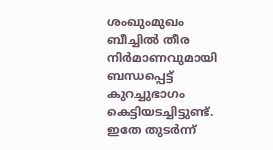ശംഖുംമുഖം ബീച്ചിൽ തീര നിർമാണവുമായി ബന്ധപ്പെട്ട് കുറച്ചുഭാഗം കെട്ടിയടച്ചിട്ടുണ്ട്. ഇതേ തുടർന്ന്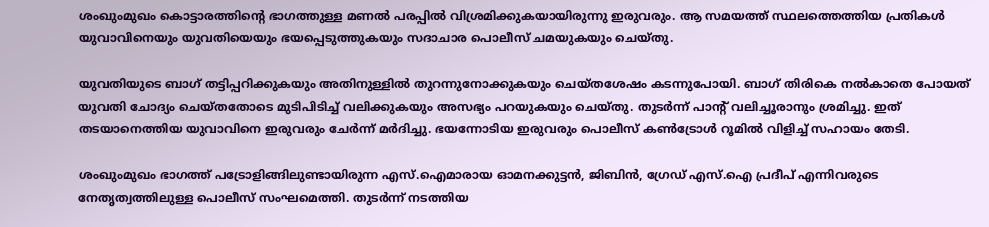ശംഖുംമുഖം കൊട്ടാരത്തിന്റെ ഭാഗത്തുള്ള മണൽ പരപ്പിൽ വിശ്രമിക്കുകയായിരുന്നു ഇരുവരും. ആ സമയത്ത് സ്ഥലത്തെത്തിയ പ്രതികൾ യുവാവിനെയും യുവതിയെയും ഭയപ്പെടുത്തുകയും സദാചാര പൊലീസ് ചമയുകയും ചെയ്തു.

യുവതിയുടെ ബാഗ് തട്ടിപ്പറിക്കുകയും അതിനുള്ളിൽ തുറന്നുനോക്കുകയും ചെയ്തശേഷം കടന്നുപോയി. ബാഗ് തിരികെ നൽകാതെ പോയത് യുവതി ചോദ്യം ചെയ്തതോടെ മുടിപിടിച്ച് വലിക്കുകയും അസഭ്യം പറയുകയും ചെയ്തു. തുടർന്ന് പാന്റ് വലിച്ചൂരാനും ശ്രമിച്ചു. ഇത് തടയാനെത്തിയ യുവാവിനെ ഇരുവരും ചേർന്ന് മർദിച്ചു. ഭയന്നോടിയ ഇരുവരും പൊലീസ്‌ കൺട്രോൾ റൂമിൽ വിളിച്ച് സഹായം തേടി.

ശംഖുംമുഖം ഭാഗത്ത് പട്രോളിങ്ങിലുണ്ടായിരുന്ന എസ്.ഐമാരായ ഓമനക്കുട്ടൻ, ജിബിൻ, ഗ്രേഡ് എസ്.ഐ പ്രദീപ് എന്നിവരുടെ നേതൃത്വത്തിലുള്ള പൊലീസ് സംഘമെത്തി. തുടർന്ന് നടത്തിയ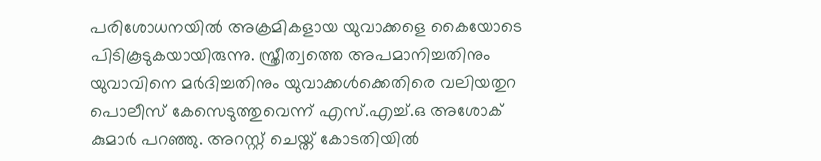പരിശോധനയിൽ അക്രമികളായ യുവാക്കളെ കൈയോടെ പിടികൂടുകയായിരുന്നു. സ്ത്രീത്വത്തെ അപമാനിച്ചതിനും യുവാവിനെ മർദിച്ചതിനും യുവാക്കൾക്കെതിരെ വലിയതുറ പൊലീസ് കേസെടുത്തുവെന്ന് എസ്.എച്ച്.ഒ അശോക് കുമാർ പറഞ്ഞു. അറസ്റ്റ് ചെയ്ത് കോടതിയിൽ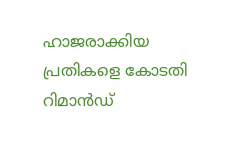ഹാജരാക്കിയ പ്രതികളെ കോടതി റിമാൻഡ്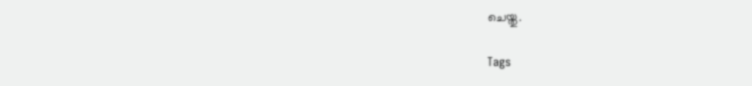ചെയ്തു.

Tags